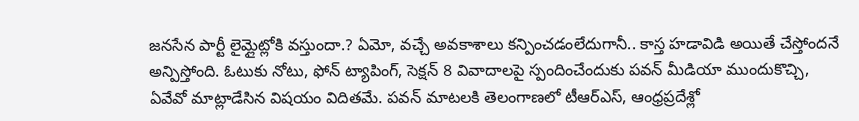జనసేన పార్టీ లైమ్లైట్లోకి వస్తుందా.? ఏమో, వచ్చే అవకాశాలు కన్పించడంలేదుగానీ.. కాస్త హడావిడి అయితే చేస్తోందనే అన్పిస్తోంది. ఓటుకు నోటు, ఫోన్ ట్యాపింగ్, సెక్షన్ 8 వివాదాలపై స్పందించేందుకు పవన్ మీడియా ముందుకొచ్చి, ఏవేవో మాట్లాడేసిన విషయం విదితమే. పవన్ మాటలకి తెలంగాణలో టీఆర్ఎస్, ఆంధ్రప్రదేశ్లో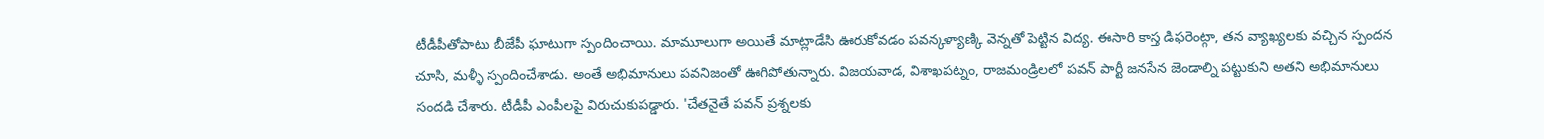టీడీపీతోపాటు బీజేపీ ఘాటుగా స్పందించాయి. మామూలుగా అయితే మాట్లాడేసి ఊరుకోవడం పవన్కళ్యాణ్కి వెన్నతో పెట్టిన విద్య. ఈసారి కాస్త డిఫరెంట్గా, తన వ్యాఖ్యలకు వచ్చిన స్పందన చూసి, మళ్ళీ స్పందించేశాడు. అంతే అభిమానులు పవనిజంతో ఊగిపోతున్నారు. విజయవాడ, విశాఖపట్నం, రాజమండ్రిలలో పవన్ పార్టీ జనసేన జెండాల్ని పట్టుకుని అతని అభిమానులు సందడి చేశారు. టీడీపీ ఎంపీలపై విరుచుకుపడ్డారు. 'చేతనైతే పవన్ ప్రశ్నలకు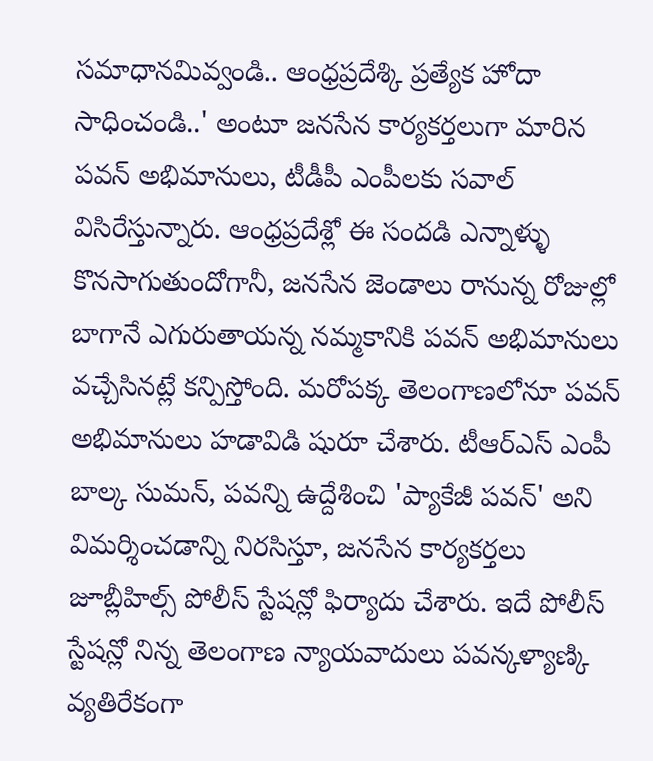సమాధానమివ్వండి.. ఆంధ్రప్రదేశ్కి ప్రత్యేక హోదా సాధించండి..' అంటూ జనసేన కార్యకర్తలుగా మారిన పవన్ అభిమానులు, టీడీపీ ఎంపీలకు సవాల్ విసిరేస్తున్నారు. ఆంధ్రప్రదేశ్లో ఈ సందడి ఎన్నాళ్ళు కొనసాగుతుందోగానీ, జనసేన జెండాలు రానున్న రోజుల్లో బాగానే ఎగురుతాయన్న నమ్మకానికి పవన్ అభిమానులు వచ్చేసినట్లే కన్పిస్తోంది. మరోపక్క తెలంగాణలోనూ పవన్ అభిమానులు హడావిడి షురూ చేశారు. టీఆర్ఎస్ ఎంపీ బాల్క సుమన్, పవన్ని ఉద్దేశించి 'ప్యాకేజీ పవన్' అని విమర్శించడాన్ని నిరసిస్తూ, జనసేన కార్యకర్తలు జూబ్లీహిల్స్ పోలీస్ స్టేషన్లో ఫిర్యాదు చేశారు. ఇదే పోలీస్ స్టేషన్లో నిన్న తెలంగాణ న్యాయవాదులు పవన్కళ్యాణ్కి వ్యతిరేకంగా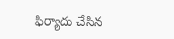ఫిర్యాదు చేసిన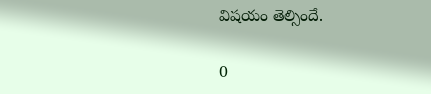విషయం తెల్సిందే.

0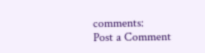comments:
Post a Comment